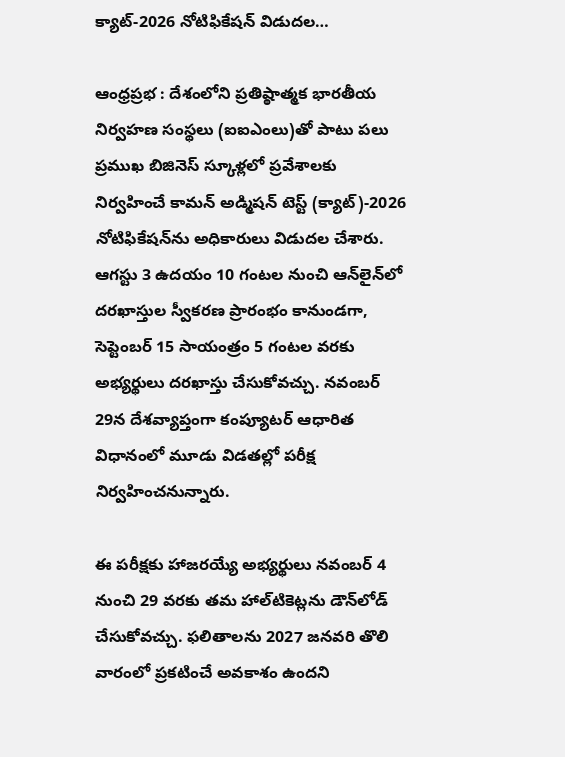క్యాట్-2026 నోటిఫికేషన్ విడుదల…

ఆంధ్రప్రభ : దేశంలోని ప్రతిష్ఠాత్మక భారతీయ నిర్వహణ సంస్థలు (ఐఐఎంలు)తో పాటు పలు ప్రముఖ బిజినెస్ స్కూళ్లలో ప్రవేశాలకు నిర్వహించే కామన్ అడ్మిషన్ టెస్ట్ (క్యాట్)-2026 నోటిఫికేషన్‌ను అధికారులు విడుదల చేశారు. ఆగస్టు 3 ఉదయం 10 గంటల నుంచి ఆన్‌లైన్‌లో దరఖాస్తుల స్వీకరణ ప్రారంభం కానుండగా, సెప్టెంబర్ 15 సాయంత్రం 5 గంటల వరకు అభ్యర్థులు దరఖాస్తు చేసుకోవచ్చు. నవంబర్ 29న దేశవ్యాప్తంగా కంప్యూటర్ ఆధారిత విధానంలో మూడు విడతల్లో పరీక్ష నిర్వహించనున్నారు.

ఈ పరీక్షకు హాజరయ్యే అభ్యర్థులు నవంబర్ 4 నుంచి 29 వరకు తమ హాల్‌టికెట్లను డౌన్‌లోడ్ చేసుకోవచ్చు. ఫలితాలను 2027 జనవరి తొలి వారంలో ప్రకటించే అవకాశం ఉందని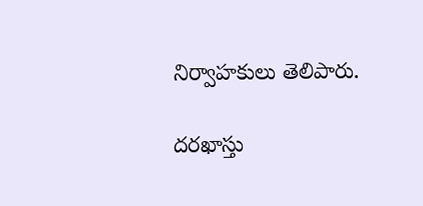నిర్వాహకులు తెలిపారు.

దరఖాస్తు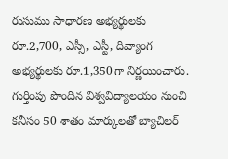రుసుము సాధారణ అభ్యర్థులకు రూ.2,700, ఎస్సీ, ఎస్టీ, దివ్యాంగ అభ్యర్థులకు రూ.1,350గా నిర్ణయించారు. గుర్తింపు పొందిన విశ్వవిద్యాలయం నుంచి కనీసం 50 శాతం మార్కులతో బ్యాచిలర్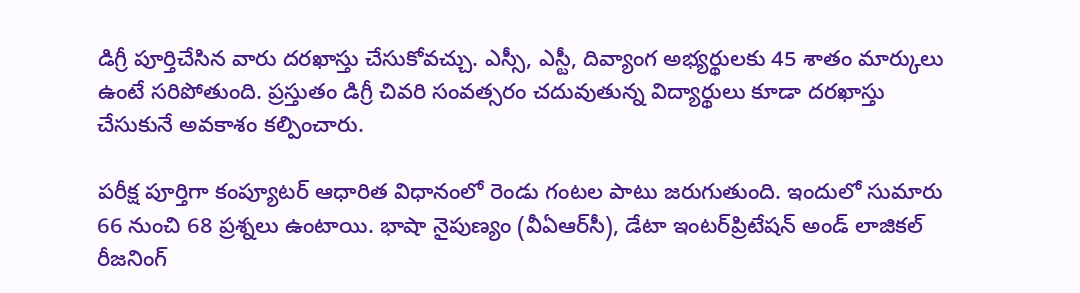డిగ్రీ పూర్తిచేసిన వారు దరఖాస్తు చేసుకోవచ్చు. ఎస్సీ, ఎస్టీ, దివ్యాంగ అభ్యర్థులకు 45 శాతం మార్కులు ఉంటే సరిపోతుంది. ప్రస్తుతం డిగ్రీ చివరి సంవత్సరం చదువుతున్న విద్యార్థులు కూడా దరఖాస్తు చేసుకునే అవకాశం కల్పించారు.

పరీక్ష పూర్తిగా కంప్యూటర్ ఆధారిత విధానంలో రెండు గంటల పాటు జరుగుతుంది. ఇందులో సుమారు 66 నుంచి 68 ప్రశ్నలు ఉంటాయి. భాషా నైపుణ్యం (వీఏఆర్‌సీ), డేటా ఇంటర్‌ప్రిటేషన్ అండ్ లాజికల్ రీజనింగ్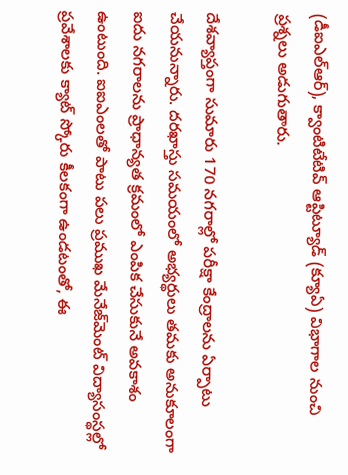(డీఐఎల్‌ఆర్), క్వాంటిటేటివ్ ఆప్టిట్యూడ్ (క్యూఏ) విభాగాల నుంచి ప్రశ్నలు అడుగుతారు.

దేశవ్యాప్తంగా సుమారు 170 నగరాల్లో పరీక్షా కేంద్రాలను ఏర్పాటు చేయనున్నారు. దరఖాస్తు సమయంలో అభ్యర్థులు తమకు అనుకూలంగా ఐదు నగరాలను ప్రాధాన్యత క్రమంలో ఎంపిక చేసుకునే అవకాశం ఉంటుంది. ఐఐఎంలతో పాటు పలు ప్రముఖ మేనేజ్‌మెంట్ విద్యాసంస్థల్లో ప్రవేశాలకు క్యాట్ స్కోరు కీలకంగా ఉండటంతో, ఈ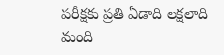పరీక్షకు ప్రతి ఏడాది లక్షలాది మంది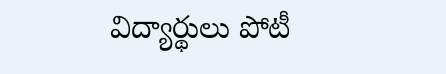విద్యార్థులు పోటీ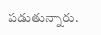పడుతున్నారు.